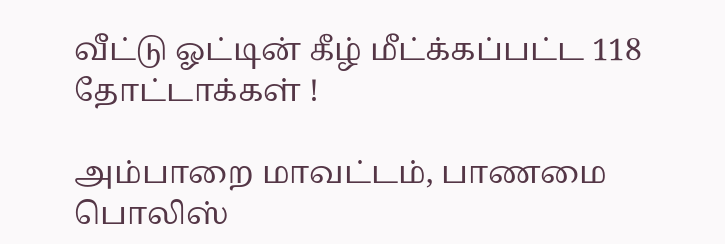வீட்டு ஓட்டின் கீழ் மீட்க்கப்பட்ட 118 தோட்டாக்கள் !

அம்பாறை மாவட்டம், பாணமை பொலிஸ்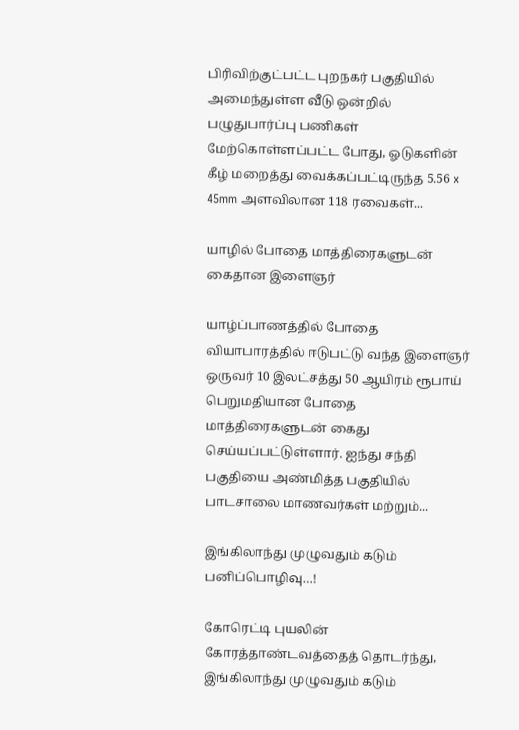பிரிவிற்குட்பட்ட புறநகர் பகுதியில் அமைந்துள்ள வீடு ஒன்றில் பழுதுபார்ப்பு பணிகள் மேற்கொள்ளப்பட்ட போது, ஓடுகளின் கீழ் மறைத்து வைக்கப்பட்டிருந்த 5.56 x 45mm அளவிலான 118 ரவைகள்...

யாழில் போதை மாத்திரைகளுடன் கைதான இளைஞர்

யாழ்ப்பாணத்தில் போதை வியாபாரத்தில் ஈடுபட்டு வந்த இளைஞர் ஒருவர் 10 இலட்சத்து 50 ஆயிரம் ரூபாய் பெறுமதியான போதை மாத்திரைகளுடன் கைது செய்யப்பட்டுள்ளார். ஐந்து சந்தி பகுதியை அண்மித்த பகுதியில் பாடசாலை மாணவர்கள் மற்றும்...

இங்கிலாந்து முழுவதும் கடும் பனிப்பொழிவு…!

கோரெட்டி புயலின் கோரத்தாண்டவத்தைத் தொடர்ந்து, இங்கிலாந்து முழுவதும் கடும்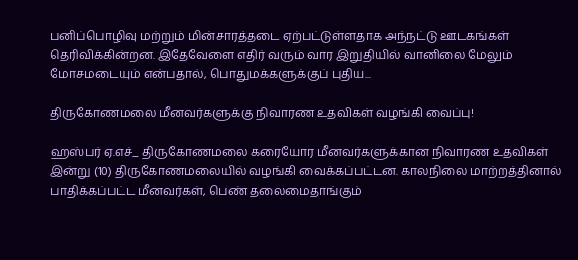பனிப்பொழிவு மற்றும் மின்சாரத்தடை ஏற்பட்டுள்ளதாக அந்நட்டு ஊடகங்கள் தெரிவிக்கின்றன. இதேவேளை எதிர் வரும் வார இறுதியில் வானிலை மேலும் மோசமடையும் என்பதால், பொதுமக்களுக்குப் புதிய...

திருகோணமலை மீனவர்களுக்கு நிவாரண உதவிகள் வழங்கி வைப்பு!

ஹஸ்பர் ஏ.எச்_ திருகோணமலை கரையோர மீனவர்களுக்கான நிவாரண உதவிகள் இன்று (10) திருகோணமலையில் வழங்கி வைக்கப்பட்டன. காலநிலை மாற்றத்தினால் பாதிக்கப்பட்ட மீனவர்கள், பெண் தலைமைதாங்கும்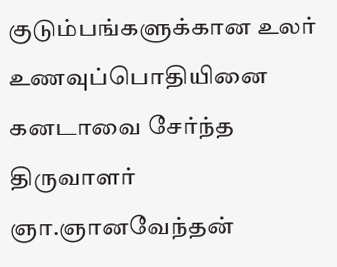குடும்பங்களுக்கான உலர் உணவுப்பொதியினை கனடாவை சேர்ந்த திருவாளர் ஞா.ஞானவேந்தன்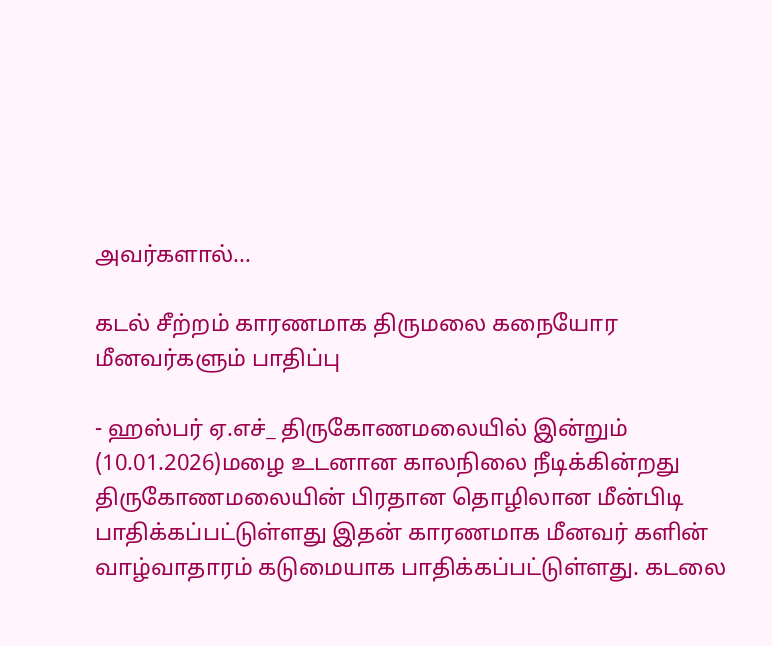அவர்களால்...

கடல் சீற்றம் காரணமாக திருமலை கநையோர மீனவர்களும் பாதிப்பு

- ஹஸ்பர் ஏ.எச்_ திருகோணமலையில் இன்றும் (10.01.2026)மழை உடனான காலநிலை நீடிக்கின்றது திருகோணமலையின் பிரதான தொழிலான மீன்பிடி பாதிக்கப்பட்டுள்ளது இதன் காரணமாக மீனவர் களின் வாழ்வாதாரம் கடுமையாக பாதிக்கப்பட்டுள்ளது. கடலை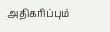அதிகரிப்பும்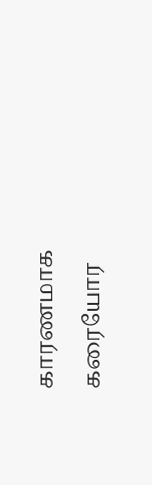காரணமாக கரையோர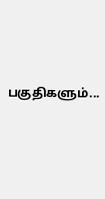பகுதிகளும்...